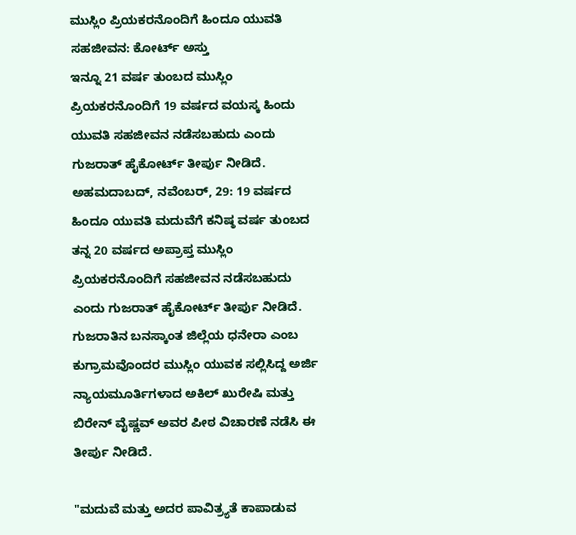ಮುಸ್ಲಿಂ ಪ್ರಿಯಕರನೊಂದಿಗೆ ಹಿಂದೂ ಯುವತಿ ಸಹಜೀವನ: ಕೋರ್ಟ್ ಅಸ್ತು
ಇನ್ನೂ 21 ವರ್ಷ ತುಂಬದ ಮುಸ್ಲಿಂ ಪ್ರಿಯಕರನೊಂದಿಗೆ 19 ವರ್ಷದ ವಯಸ್ಕ ಹಿಂದು ಯುವತಿ ಸಹಜೀವನ ನಡೆಸಬಹುದು ಎಂದು ಗುಜರಾತ್ ಹೈಕೋರ್ಟ್ ತೀರ್ಪು ನೀಡಿದೆ.
ಅಹಮದಾಬದ್, ನವೆಂಬರ್, 29: 19 ವರ್ಷದ ಹಿಂದೂ ಯುವತಿ ಮದುವೆಗೆ ಕನಿಷ್ಠ ವರ್ಷ ತುಂಬದ ತನ್ನ 20 ವರ್ಷದ ಅಪ್ರಾಪ್ತ ಮುಸ್ಲಿಂ ಪ್ರಿಯಕರನೊಂದಿಗೆ ಸಹಜೀವನ ನಡೆಸಬಹುದು ಎಂದು ಗುಜರಾತ್ ಹೈಕೋರ್ಟ್ ತೀರ್ಪು ನೀಡಿದೆ.
ಗುಜರಾತಿನ ಬನಸ್ಕಾಂತ ಜಿಲ್ಲೆಯ ಧನೇರಾ ಎಂಬ ಕುಗ್ರಾಮವೊಂದರ ಮುಸ್ಲಿಂ ಯುವಕ ಸಲ್ಲಿಸಿದ್ದ ಅರ್ಜಿ ನ್ಯಾಯಮೂರ್ತಿಗಳಾದ ಅಕಿಲ್ ಖುರೇಷಿ ಮತ್ತು ಬಿರೇನ್ ವೈಷ್ಣವ್ ಅವರ ಪೀಠ ವಿಚಾರಣೆ ನಡೆಸಿ ಈ ತೀರ್ಪು ನೀಡಿದೆ.

"ಮದುವೆ ಮತ್ತು ಅದರ ಪಾವಿತ್ರ್ಯತೆ ಕಾಪಾಡುವ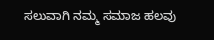ಸಲುವಾಗಿ ನಮ್ಮ ಸಮಾಜ ಹಲವು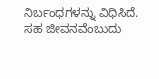ನಿರ್ಬಂಧಗಳನ್ನು ವಿಧಿಸಿದೆ.
ಸಹ ಜೀವನವೆಂಬುದು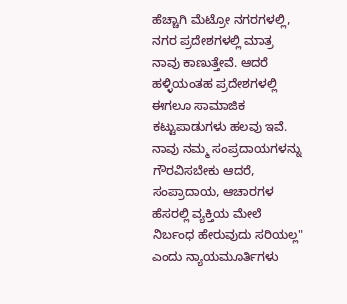ಹೆಚ್ಚಾಗಿ ಮೆಟ್ರೋ ನಗರಗಳಲ್ಲಿ, ನಗರ ಪ್ರದೇಶಗಳಲ್ಲಿ ಮಾತ್ರ ನಾವು ಕಾಣುತ್ತೇವೆ. ಆದರೆ ಹಳ್ಳಿಯಂತಹ ಪ್ರದೇಶಗಳಲ್ಲಿ ಈಗಲೂ ಸಾಮಾಜಿಕ ಕಟ್ಟುಪಾಡುಗಳು ಹಲವು ಇವೆ.
ನಾವು ನಮ್ಮ ಸಂಪ್ರದಾಯಗಳನ್ನು ಗೌರವಿಸಬೇಕು ಆದರೆ, ಸಂಪ್ರಾದಾಯ, ಆಚಾರಗಳ ಹೆಸರಲ್ಲಿ ವ್ಯಕ್ತಿಯ ಮೇಲೆ ನಿರ್ಬಂಧ ಹೇರುವುದು ಸರಿಯಲ್ಲ" ಎಂದು ನ್ಯಾಯಮೂರ್ತಿಗಳು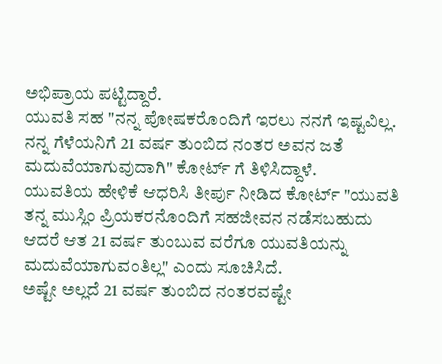ಅಭಿಪ್ರಾಯ ಪಟ್ಟಿದ್ದಾರೆ.
ಯುವತಿ ಸಹ "ನನ್ನ ಪೋಷಕರೊಂದಿಗೆ ಇರಲು ನನಗೆ ಇಷ್ಟವಿಲ್ಲ. ನನ್ನ ಗೆಳೆಯನಿಗೆ 21 ವರ್ಷ ತುಂಬಿದ ನಂತರ ಅವನ ಜತೆ ಮದುವೆಯಾಗುವುದಾಗಿ" ಕೋರ್ಟ್ ಗೆ ತಿಳಿಸಿದ್ದಾಳೆ.
ಯುವತಿಯ ಹೇಳಿಕೆ ಆಧರಿಸಿ ತೀರ್ಪು ನೀಡಿದ ಕೋರ್ಟ್ "ಯುವತಿ ತನ್ನ ಮುಸ್ಲಿಂ ಪ್ರಿಯಕರನೊಂದಿಗೆ ಸಹಜೀವನ ನಡೆಸಬಹುದು ಆದರೆ ಆತ 21 ವರ್ಷ ತುಂಬುವ ವರೆಗೂ ಯುವತಿಯನ್ನು ಮದುವೆಯಾಗುವಂತಿಲ್ಲ" ಎಂದು ಸೂಚಿಸಿದೆ.
ಅಷ್ಟೇ ಅಲ್ಲದೆ 21 ವರ್ಷ ತುಂಬಿದ ನಂತರವಷ್ಟೇ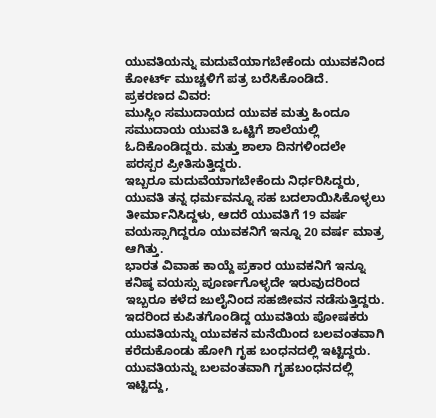ಯುವತಿಯನ್ನು ಮದುವೆಯಾಗಬೇಕೆಂದು ಯುವಕನಿಂದ ಕೋರ್ಟ್ ಮುಚ್ಚಳಿಗೆ ಪತ್ರ ಬರೆಸಿಕೊಂಡಿದೆ.
ಪ್ರಕರಣದ ವಿವರ:
ಮುಸ್ಲಿಂ ಸಮುದಾಯದ ಯುವಕ ಮತ್ತು ಹಿಂದೂ ಸಮುದಾಯ ಯುವತಿ ಒಟ್ಟಿಗೆ ಶಾಲೆಯಲ್ಲಿ ಓದಿಕೊಂಡಿದ್ದರು. ಮತ್ತು ಶಾಲಾ ದಿನಗಳಿಂದಲೇ ಪರಸ್ಪರ ಪ್ರೀತಿಸುತ್ತಿದ್ದರು.
ಇಬ್ಬರೂ ಮದುವೆಯಾಗಬೇಕೆಂದು ನಿರ್ಧರಿಸಿದ್ದರು, ಯುವತಿ ತನ್ನ ಧರ್ಮವನ್ನೂ ಸಹ ಬದಲಾಯಿಸಿಕೊಳ್ಳಲು ತೀರ್ಮಾನಿಸಿದ್ದಳು, ಆದರೆ ಯುವತಿಗೆ 19 ವರ್ಷ ವಯಸ್ಸಾಗಿದ್ದರೂ ಯುವಕನಿಗೆ ಇನ್ನೂ 20 ವರ್ಷ ಮಾತ್ರ ಆಗಿತ್ತು.
ಭಾರತ ವಿವಾಹ ಕಾಯ್ದೆ ಪ್ರಕಾರ ಯುವಕನಿಗೆ ಇನ್ನೂ ಕನಿಷ್ಠ ವಯಸ್ಸು ಪೂರ್ಣಗೊಳ್ಳದೇ ಇರುವುದರಿಂದ ಇಬ್ಬರೂ ಕಳೆದ ಜುಲೈನಿಂದ ಸಹಜೀವನ ನಡೆಸುತ್ತಿದ್ದರು.
ಇದರಿಂದ ಕುಪಿತಗೊಂಡಿದ್ದ ಯುವತಿಯ ಪೋಷಕರು ಯುವತಿಯನ್ನು ಯುವಕನ ಮನೆಯಿಂದ ಬಲವಂತವಾಗಿ ಕರೆದುಕೊಂಡು ಹೋಗಿ ಗೃಹ ಬಂಧನದಲ್ಲಿ ಇಟ್ಟಿದ್ದರು.
ಯುವತಿಯನ್ನು ಬಲವಂತವಾಗಿ ಗೃಹಬಂಧನದಲ್ಲಿ ಇಟ್ಟಿದ್ದು,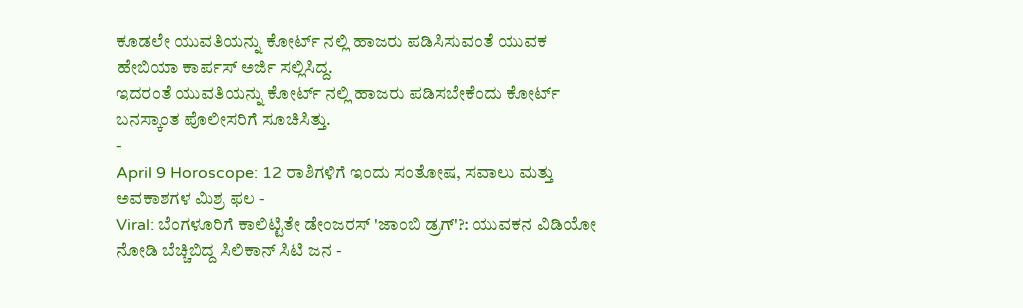ಕೂಡಲೇ ಯುವತಿಯನ್ನು ಕೋರ್ಟ್ ನಲ್ಲಿ ಹಾಜರು ಪಡಿಸಿಸುವಂತೆ ಯುವಕ ಹೇಬಿಯಾ ಕಾರ್ಪಸ್ ಅರ್ಜಿ ಸಲ್ಲಿಸಿದ್ದ.
ಇದರಂತೆ ಯುವತಿಯನ್ನು ಕೋರ್ಟ್ ನಲ್ಲಿ ಹಾಜರು ಪಡಿಸಬೇಕೆಂದು ಕೋರ್ಟ್ ಬನಸ್ಕಾಂತ ಪೊಲೀಸರಿಗೆ ಸೂಚಿಸಿತ್ತು.
-
April 9 Horoscope: 12 ರಾಶಿಗಳಿಗೆ ಇಂದು ಸಂತೋಷ, ಸವಾಲು ಮತ್ತು ಅವಕಾಶಗಳ ಮಿಶ್ರ ಫಲ -
Viral: ಬೆಂಗಳೂರಿಗೆ ಕಾಲಿಟ್ಟಿತೇ ಡೇಂಜರಸ್ 'ಜಾಂಬಿ ಡ್ರಗ್'?: ಯುವಕನ ವಿಡಿಯೋ ನೋಡಿ ಬೆಚ್ಚಿಬಿದ್ದ ಸಿಲಿಕಾನ್ ಸಿಟಿ ಜನ -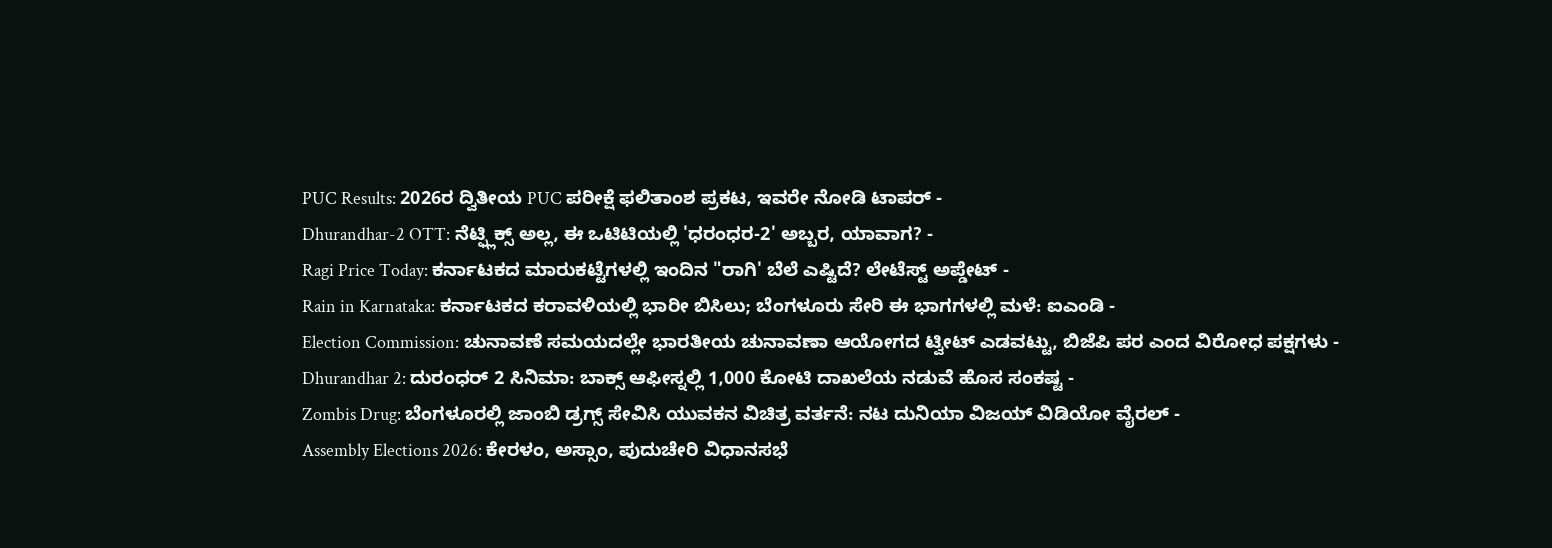PUC Results: 2026ರ ದ್ವಿತೀಯ PUC ಪರೀಕ್ಷೆ ಫಲಿತಾಂಶ ಪ್ರಕಟ, ಇವರೇ ನೋಡಿ ಟಾಪರ್ -
Dhurandhar-2 OTT: ನೆಟ್ಫ್ಲಿಕ್ಸ್ ಅಲ್ಲ, ಈ ಒಟಿಟಿಯಲ್ಲಿ 'ಧರಂಧರ-2' ಅಬ್ಬರ, ಯಾವಾಗ? -
Ragi Price Today: ಕರ್ನಾಟಕದ ಮಾರುಕಟ್ಟೆಗಳಲ್ಲಿ ಇಂದಿನ "ರಾಗಿ' ಬೆಲೆ ಎಷ್ಟಿದೆ? ಲೇಟೆಸ್ಟ್ ಅಪ್ಡೇಟ್ -
Rain in Karnataka: ಕರ್ನಾಟಕದ ಕರಾವಳಿಯಲ್ಲಿ ಭಾರೀ ಬಿಸಿಲು; ಬೆಂಗಳೂರು ಸೇರಿ ಈ ಭಾಗಗಳಲ್ಲಿ ಮಳೆ: ಐಎಂಡಿ -
Election Commission: ಚುನಾವಣೆ ಸಮಯದಲ್ಲೇ ಭಾರತೀಯ ಚುನಾವಣಾ ಆಯೋಗದ ಟ್ವೀಟ್ ಎಡವಟ್ಟು, ಬಿಜೆಪಿ ಪರ ಎಂದ ವಿರೋಧ ಪಕ್ಷಗಳು -
Dhurandhar 2: ದುರಂಧರ್ 2 ಸಿನಿಮಾ: ಬಾಕ್ಸ್ ಆಫೀಸ್ನಲ್ಲಿ 1,000 ಕೋಟಿ ದಾಖಲೆಯ ನಡುವೆ ಹೊಸ ಸಂಕಷ್ಟ -
Zombis Drug: ಬೆಂಗಳೂರಲ್ಲಿ ಜಾಂಬಿ ಡ್ರಗ್ಸ್ ಸೇವಿಸಿ ಯುವಕನ ವಿಚಿತ್ರ ವರ್ತನೆ: ನಟ ದುನಿಯಾ ವಿಜಯ್ ವಿಡಿಯೋ ವೈರಲ್ -
Assembly Elections 2026: ಕೇರಳಂ, ಅಸ್ಸಾಂ, ಪುದುಚೇರಿ ವಿಧಾನಸಭೆ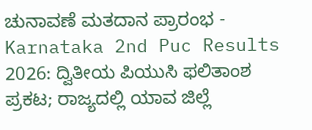ಚುನಾವಣೆ ಮತದಾನ ಪ್ರಾರಂಭ -
Karnataka 2nd Puc Results 2026: ದ್ವಿತೀಯ ಪಿಯುಸಿ ಫಲಿತಾಂಶ ಪ್ರಕಟ; ರಾಜ್ಯದಲ್ಲಿ ಯಾವ ಜಿಲ್ಲೆ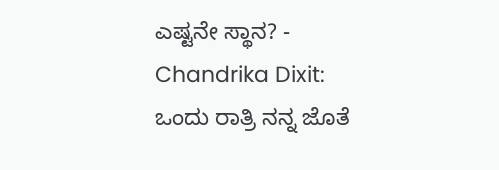ಎಷ್ಟನೇ ಸ್ಥಾನ? -
Chandrika Dixit: ಒಂದು ರಾತ್ರಿ ನನ್ನ ಜೊತೆ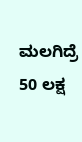ಮಲಗಿದ್ರೆ 50 ಲಕ್ಷ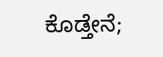ಕೊಡ್ತೇನೆ;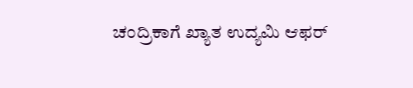ಚಂದ್ರಿಕಾಗೆ ಖ್ಯಾತ ಉದ್ಯಮಿ ಆಫರ್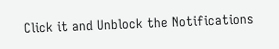Click it and Unblock the Notifications